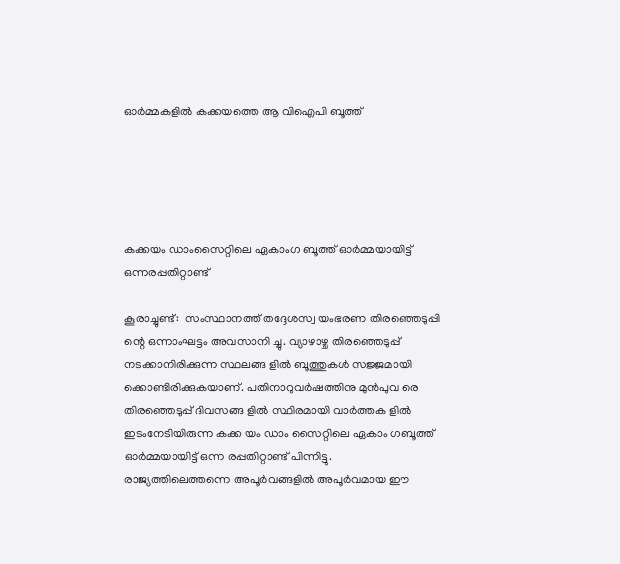ഓർമ്മകളിൽ കക്കയത്തെ ആ വിഐപി ബൂത്ത്





കക്കയം ഡാംസൈറ്റിലെ ഏകാംഗ ബൂത്ത് ഓർമ്മയായിട്ട് ഒന്നരപ്പതിറ്റാണ്ട്

കൂരാച്ചുണ്ട്:  സംസ്ഥാനത്ത് തദ്ദേശസ്വ യംഭരണ തിരഞ്ഞെടുപ്പി ന്റെ ഒന്നാംഘട്ടം അവസാനി ച്ചു. വ്യാഴാഴ്ച തിരഞ്ഞെടുപ്പ് നടക്കാനിരിക്കുന്ന സ്ഥലങ്ങ ളിൽ ബൂത്തുകൾ സജ്ജമായി ക്കൊണ്ടിരിക്കുകയാണ്. പതിനാറുവർഷത്തിനു മുൻപുവ രെ തിരഞ്ഞെടുപ്പ് ദിവസങ്ങ ളിൽ സ്ഥിരമായി വാർത്തക ളിൽ ഇടംനേടിയിരുന്ന കക്ക യം ഡാം സൈറ്റിലെ ഏകാം ഗബൂത്ത് ഓർമ്മയായിട്ട് ഒന്ന രപ്പതിറ്റാണ്ട് പിന്നിട്ടു. രാജ്യത്തിലെത്തന്നെ അപൂർവങ്ങളിൽ അപൂർവമായ ഈ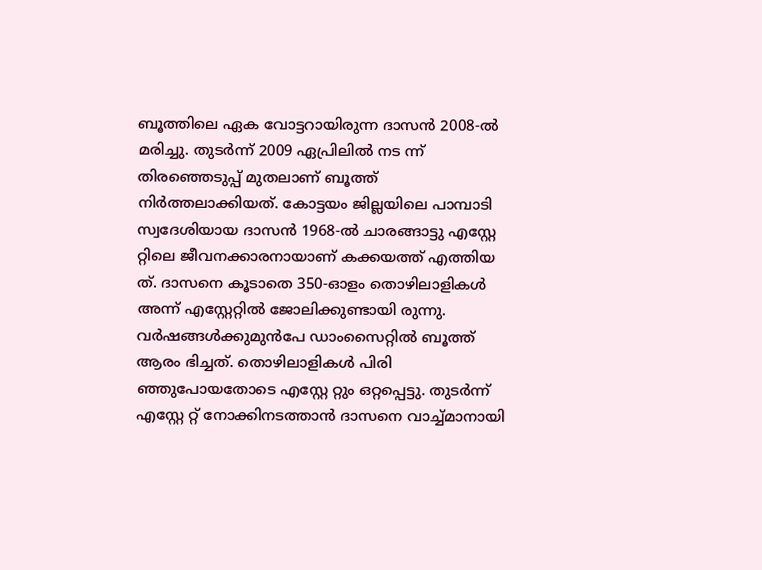ബൂത്തിലെ ഏക വോട്ടറായിരുന്ന ദാസൻ 2008-ൽ മരിച്ചു. തുടർന്ന് 2009 ഏപ്രിലിൽ നട ന്ന് തിരഞ്ഞെടുപ്പ് മുതലാണ് ബൂത്ത് നിർത്തലാക്കിയത്. കോട്ടയം ജില്ലയിലെ പാമ്പാടി സ്വദേശിയായ ദാസൻ 1968-ൽ ചാരങ്ങാട്ടു എസ്റ്റേ റ്റിലെ ജീവനക്കാരനായാണ് കക്കയത്ത് എത്തിയ ത്. ദാസനെ കൂടാതെ 350-ഓളം തൊഴിലാളികൾ അന്ന് എസ്റ്റേറ്റിൽ ജോലിക്കുണ്ടായി രുന്നു. വർഷങ്ങൾക്കുമുൻപേ ഡാംസൈറ്റിൽ ബൂത്ത് ആരം ഭിച്ചത്. തൊഴിലാളികൾ പിരി ഞ്ഞുപോയതോടെ എസ്റ്റേ റ്റും ഒറ്റപ്പെട്ടു. തുടർന്ന് എസ്റ്റേ റ്റ് നോക്കിനടത്താൻ ദാസനെ വാച്ച്മാനായി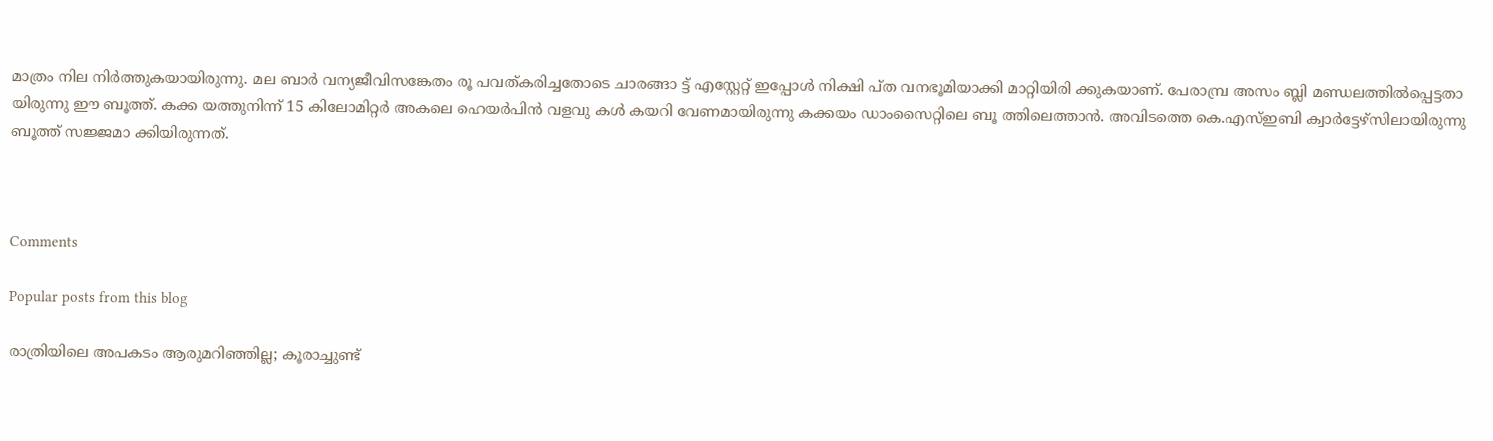മാത്രം നില നിർത്തുകയായിരുന്നു. മല ബാർ വന്യജീവിസങ്കേതം രൂ പവത്കരിച്ചതോടെ ചാരങ്ങാ ട്ട് എസ്റ്റേറ്റ് ഇപ്പോൾ നിക്ഷി പ്ത വനഭൂമിയാക്കി മാറ്റിയിരി ക്കുകയാണ്. പേരാമ്പ്ര അസം ബ്ലി മണ്ഡലത്തിൽപ്പെട്ടതാ യിരുന്നു ഈ ബൂത്ത്. കക്ക യത്തുനിന്ന് 15 കിലോമിറ്റർ അകലെ ഹെയർപിൻ വളവു കൾ കയറി വേണമായിരുന്നു കക്കയം ഡാംസൈറ്റിലെ ബൂ ത്തിലെത്താൻ. അവിടത്തെ കെ.എസ്ഇബി ക്വാർട്ടേഴ്സിലായിരുന്നു ബൂത്ത് സജ്ജമാ ക്കിയിരുന്നത്.



Comments

Popular posts from this blog

രാത്രിയിലെ അപകടം ആരുമറിഞ്ഞില്ല; കൂരാച്ചുണ്ട്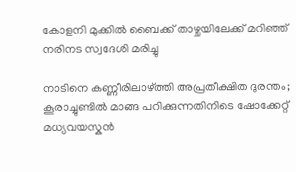കോളനി മുക്കിൽ ബൈക്ക് താഴ്ചയിലേക്ക് മറിഞ്ഞ് നരിനട സ്വദേശി മരിച്ചു

നാടിനെ കണ്ണീരിലാഴ്ത്തി അപ്രതീക്ഷിത ദുരന്തം; കൂരാച്ചുണ്ടിൽ മാങ്ങ പറിക്കുന്നതിനിടെ ഷോക്കേറ്റ് മധ്യവയസ്കൻ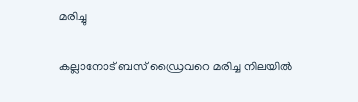മരിച്ചു

കല്ലാനോട് ബസ് ഡ്രൈവറെ മരിച്ച നിലയിൽ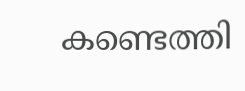കണ്ടെത്തി